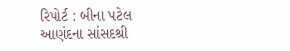રિપોર્ટ : બીના પટેલ
આણંદના સાંસદશ્રી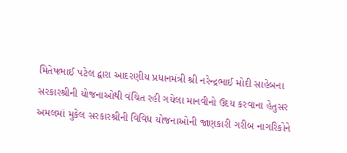મિતેષભાઈ પટેલ દ્વારા આદરણીય પ્રધાનમંત્રી શ્રી નરેન્દ્રભાઈ મોદી સાહેબના સરકારશ્રીની યોજનાઓથી વંચિત રહી ગયેલા માનવીનો ઉદય કરવાના હેતુસર અમલમાં મુકેલ સરકારશ્રીની વિવિધ યોજનાઓની જાણકારી ગરીબ નાગરિકોને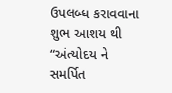ઉપલબ્ધ કરાવવાના શુભ આશય થી “અંત્યોદય ને સમર્પિત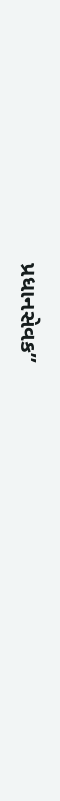પ્રધાનસેવક”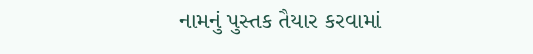નામનું પુસ્તક તૈયાર કરવામાં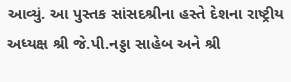આવ્યું. આ પુસ્તક સાંસદશ્રીના હસ્તે દેશના રાષ્ટ્રીય અધ્યક્ષ શ્રી જે.પી.નડ્ડા સાહેબ અને શ્રી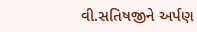વી.સતિષજીને અર્પણ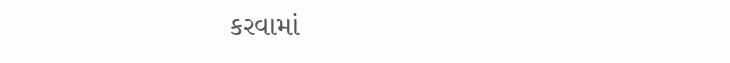કરવામાં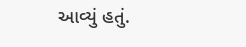આવ્યું હતું.